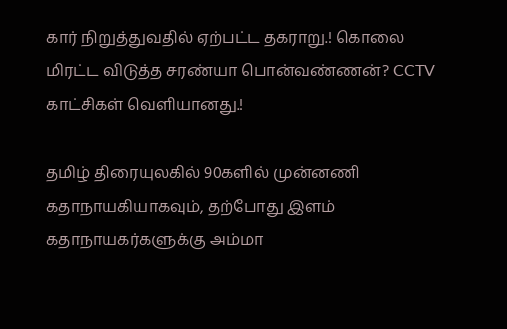கார் நிறுத்துவதில் ஏற்பட்ட தகராறு.! கொலை மிரட்ட விடுத்த சரண்யா பொன்வண்ணன்? CCTV காட்சிகள் வெளியானது.!

தமிழ் திரையுலகில் 90களில் முன்னணி கதாநாயகியாகவும், தற்போது இளம் கதாநாயகர்களுக்கு அம்மா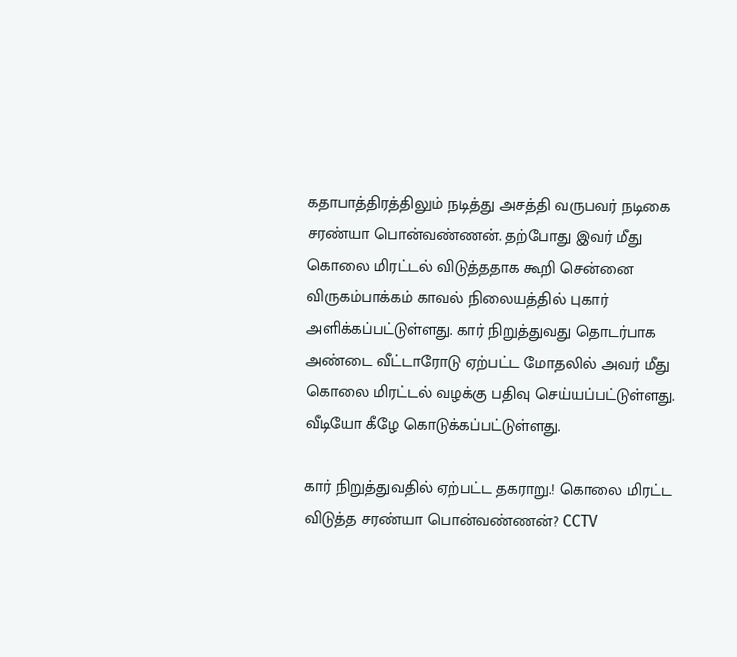கதாபாத்திரத்திலும் நடித்து அசத்தி வருபவர் நடிகை சரண்யா பொன்வண்ணன். தற்போது இவர் மீது கொலை மிரட்டல் விடுத்ததாக கூறி சென்னை விருகம்பாக்கம் காவல் நிலையத்தில் புகார் அளிக்கப்பட்டுள்ளது. கார் நிறுத்துவது தொடர்பாக அண்டை வீட்டாரோடு ஏற்பட்ட மோதலில் அவர் மீது கொலை மிரட்டல் வழக்கு பதிவு செய்யப்பட்டுள்ளது. வீடியோ கீழே கொடுக்கப்பட்டுள்ளது.

கார் நிறுத்துவதில் ஏற்பட்ட தகராறு.! கொலை மிரட்ட விடுத்த சரண்யா பொன்வண்ணன்? CCTV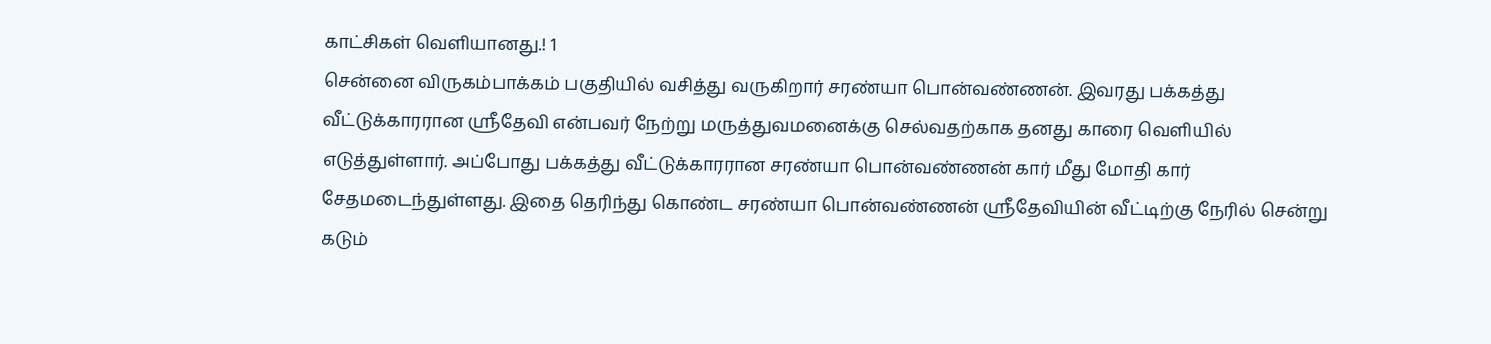காட்சிகள் வெளியானது.! 1
சென்னை விருகம்பாக்கம் பகுதியில் வசித்து வருகிறார் சரண்யா பொன்வண்ணன். இவரது பக்கத்து வீட்டுக்காரரான ஸ்ரீதேவி என்பவர் நேற்று மருத்துவமனைக்கு செல்வதற்காக தனது காரை வெளியில் எடுத்துள்ளார். அப்போது பக்கத்து வீட்டுக்காரரான சரண்யா பொன்வண்ணன் கார் மீது மோதி கார் சேதமடைந்துள்ளது. இதை தெரிந்து கொண்ட சரண்யா பொன்வண்ணன் ஸ்ரீதேவியின் வீட்டிற்கு நேரில் சென்று கடும்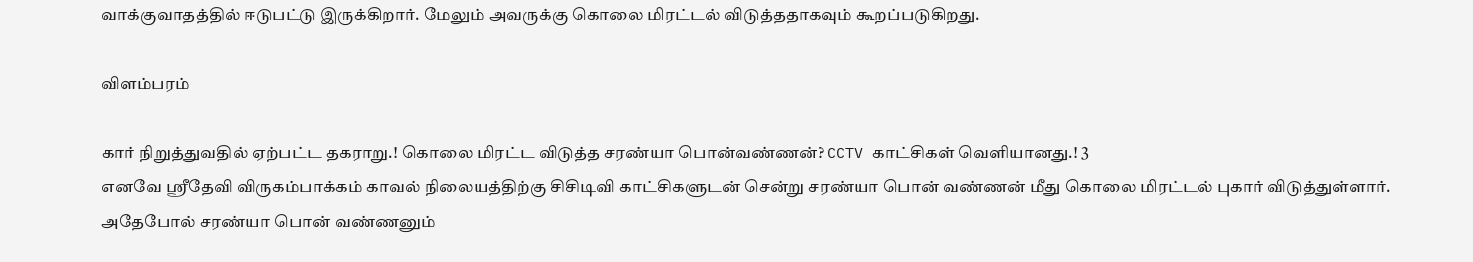வாக்குவாதத்தில் ஈடுபட்டு இருக்கிறார். மேலும் அவருக்கு கொலை மிரட்டல் விடுத்ததாகவும் கூறப்படுகிறது.

விளம்பரம்

கார் நிறுத்துவதில் ஏற்பட்ட தகராறு.! கொலை மிரட்ட விடுத்த சரண்யா பொன்வண்ணன்? CCTV காட்சிகள் வெளியானது.! 3
எனவே ஸ்ரீதேவி விருகம்பாக்கம் காவல் நிலையத்திற்கு சிசிடிவி காட்சிகளுடன் சென்று சரண்யா பொன் வண்ணன் மீது கொலை மிரட்டல் புகார் விடுத்துள்ளார். அதேபோல் சரண்யா பொன் வண்ணனும்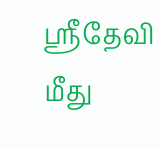ஸ்ரீதேவி மீது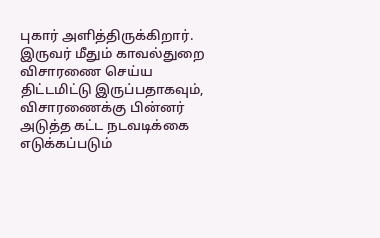புகார் அளித்திருக்கிறார். இருவர் மீதும் காவல்துறை விசாரணை செய்ய திட்டமிட்டு இருப்பதாகவும், விசாரணைக்கு பின்னர் அடுத்த கட்ட நடவடிக்கை எடுக்கப்படும்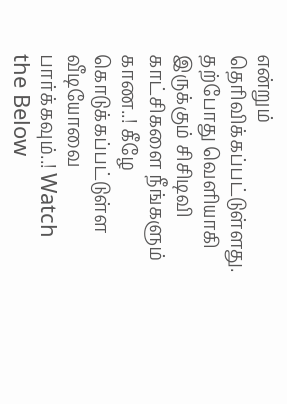என்றும் தெரிவிக்கப்பட்டுள்ளது. தற்போது வெளியாகி இருக்கும் சிசிடிவி காட்சிகளை நீங்களும் காண..! கீழே கொடுக்கப்பட்டுள்ள வீடியோவை பார்க்கவும்..! Watch the Below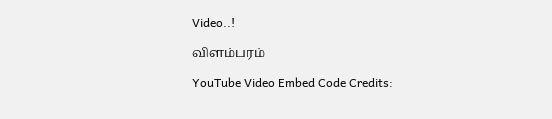Video..!

விளம்பரம்

YouTube Video Embed Code Credits: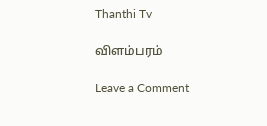Thanthi Tv

விளம்பரம்

Leave a Comment